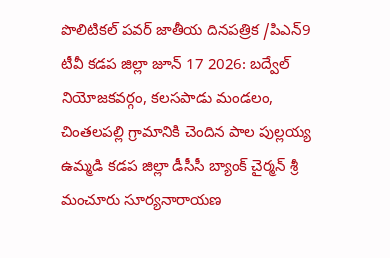పొలిటికల్ పవర్ జాతీయ దినపత్రిక /పిఎన్9 టీవీ కడప జిల్లా జూన్ 17 2026: బద్వేల్ నియోజకవర్గం, కలసపాడు మండలం, చింతలపల్లి గ్రామానికి చెందిన పాల పుల్లయ్య ఉమ్మడి కడప జిల్లా డీసీసీ బ్యాంక్ చైర్మన్ శ్రీ మంచూరు సూర్యనారాయణ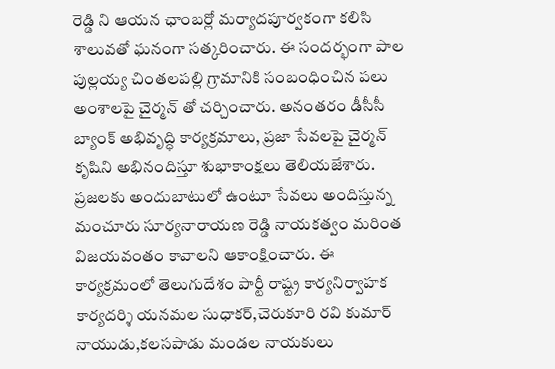రెడ్డి ని ఆయన ఛాంబర్లో మర్యాదపూర్వకంగా కలిసి శాలువతో ఘనంగా సత్కరించారు. ఈ సందర్భంగా పాల పుల్లయ్య చింతలపల్లి గ్రామానికి సంబంధించిన పలు అంశాలపై చైర్మన్ తో చర్చించారు. అనంతరం డీసీసీ బ్యాంక్ అభివృద్ధి కార్యక్రమాలు, ప్రజా సేవలపై చైర్మన్ కృషిని అభినందిస్తూ శుభాకాంక్షలు తెలియజేశారు. ప్రజలకు అందుబాటులో ఉంటూ సేవలు అందిస్తున్న మంచూరు సూర్యనారాయణ రెడ్డి నాయకత్వం మరింత విజయవంతం కావాలని ఆకాంక్షించారు. ఈ కార్యక్రమంలో తెలుగుదేశం పార్టీ రాష్ట్ర కార్యనిర్వాహక కార్యదర్శి యనమల సుధాకర్,చెరుకూరి రవి కుమార్ నాయుడు,కలసపాడు మండల నాయకులు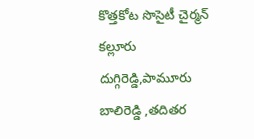కొత్తకోట సొసైటీ చైర్మన్ కల్లూరు దుగ్గిరెడ్డి,పామూరు బాలిరెడ్డి ,తదితర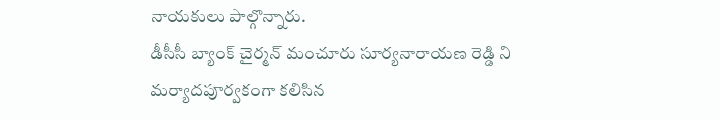నాయకులు పాల్గొన్నారు.
డీసీసీ బ్యాంక్ చైర్మన్ మంచూరు సూర్యనారాయణ రెడ్డి ని మర్యాదపూర్వకంగా కలిసిన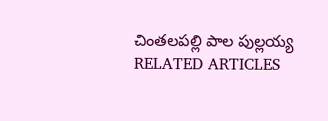చింతలపల్లి పాల పుల్లయ్య
RELATED ARTICLES